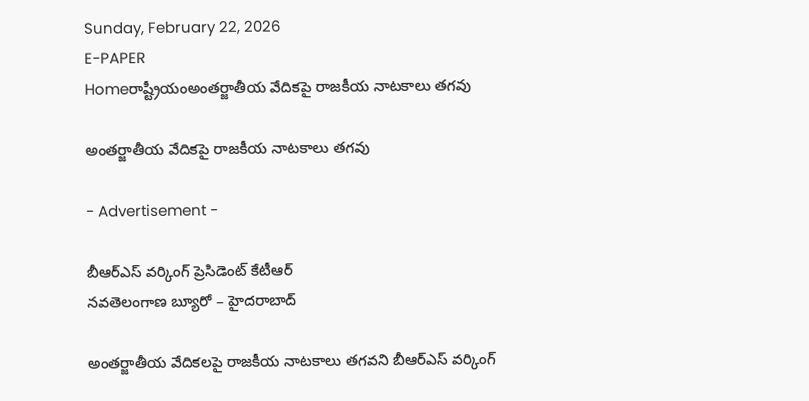Sunday, February 22, 2026
E-PAPER
Homeరాష్ట్రీయంఅంతర్జాతీయ వేదికపై రాజకీయ నాటకాలు తగవు

అంతర్జాతీయ వేదికపై రాజకీయ నాటకాలు తగవు

- Advertisement -

బీఆర్‌ఎస్‌ వర్కింగ్‌ ప్రెసిడెంట్‌ కేటీఆర్‌
నవతెలంగాణ బ్యూరో – హైదరాబాద్‌

అంతర్జాతీయ వేదికలపై రాజకీయ నాటకాలు తగవని బీఆర్‌ఎస్‌ వర్కింగ్‌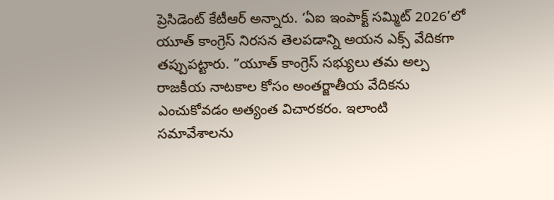ప్రెసిడెంట్‌ కేటీఆర్‌ అన్నారు. ‘ఏఐ ఇంపాక్ట్‌ సమ్మిట్‌ 2026’లో యూత్‌ కాంగ్రెస్‌ నిరసన తెలపడాన్ని అయన ఎక్స్‌ వేదికగా తప్పుపట్టారు. ”యూత్‌ కాంగ్రెస్‌ సభ్యులు తమ అల్ప రాజకీయ నాటకాల కోసం అంతర్జాతీయ వేదికను ఎంచుకోవడం అత్యంత విచారకరం. ఇలాంటి సమావేశాలను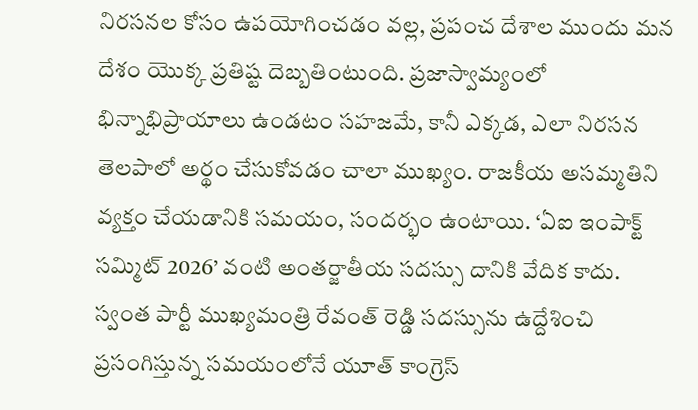నిరసనల కోసం ఉపయోగించడం వల్ల, ప్రపంచ దేశాల ముందు మన దేశం యొక్క ప్రతిష్ట దెబ్బతింటుంది. ప్రజాస్వామ్యంలో భిన్నాభిప్రాయాలు ఉండటం సహజమే, కానీ ఎక్కడ, ఎలా నిరసన తెలపాలో అర్థం చేసుకోవడం చాలా ముఖ్యం. రాజకీయ అసమ్మతిని వ్యక్తం చేయడానికి సమయం, సందర్భం ఉంటాయి. ‘ఏఐ ఇంపాక్ట్‌ సమ్మిట్‌ 2026’ వంటి అంతర్జాతీయ సదస్సు దానికి వేదిక కాదు. స్వంత పార్టీ ముఖ్యమంత్రి రేవంత్‌ రెడ్డి సదస్సును ఉద్దేశించి ప్రసంగిస్తున్న సమయంలోనే యూత్‌ కాంగ్రెస్‌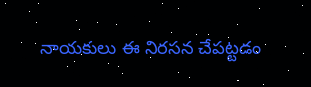నాయకులు ఈ నిరసన చేపట్టడం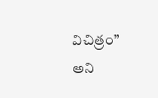విచిత్రం” అని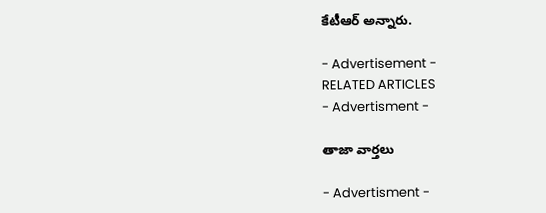కేటీఆర్‌ అన్నారు.

- Advertisement -
RELATED ARTICLES
- Advertisment -

తాజా వార్తలు

- Advertisment -